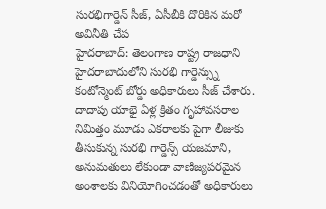సురభిగార్డెన్ సీజ్, ఏసీబీకి దొరికిన మరో అవినీతి చేప
హైదరాబాద్: తెలంగాణ రాష్ట్ర రాజధాని హైదరాబాదులోని సురభి గార్డెన్స్ను కంటోన్మెంట్ బోర్డు అధికారులు సీజ్ చేశారు. దాదాపు యాభై ఏళ్ల క్రితం గృహావసరాల నిమిత్తం మూడు ఎకరాలకు పైగా లీజుకు తీసుకున్న సురభి గార్డెన్స్ యజమాని, అనుమతులు లేకుండా వాణిజ్యపరమైన అంశాలకు వినియోగించడంతో అధికారులు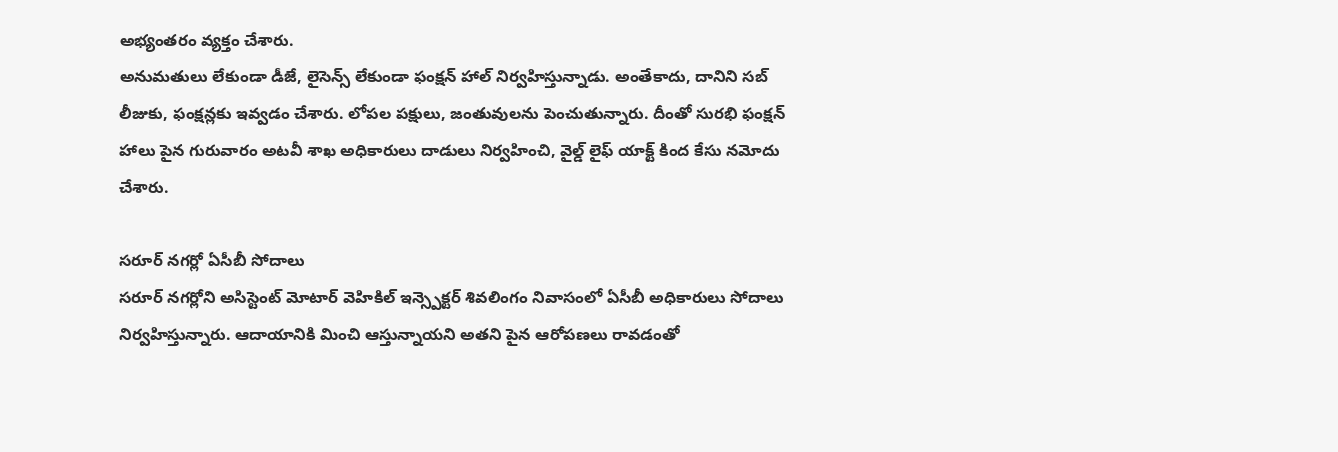అభ్యంతరం వ్యక్తం చేశారు.
అనుమతులు లేకుండా డీజే, లైసెన్స్ లేకుండా ఫంక్షన్ హాల్ నిర్వహిస్తున్నాడు. అంతేకాదు, దానిని సబ్ లీజుకు, ఫంక్షన్లకు ఇవ్వడం చేశారు. లోపల పక్షులు, జంతువులను పెంచుతున్నారు. దీంతో సురభి ఫంక్షన్ హాలు పైన గురువారం అటవీ శాఖ అధికారులు దాడులు నిర్వహించి, వైల్డ్ లైఫ్ యాక్ట్ కింద కేసు నమోదు చేశారు.

సరూర్ నగర్లో ఏసీబీ సోదాలు
సరూర్ నగర్లోని అసిస్టెంట్ మోటార్ వెహికిల్ ఇన్స్పెక్టర్ శివలింగం నివాసంలో ఏసీబీ అధికారులు సోదాలు నిర్వహిస్తున్నారు. ఆదాయానికి మించి ఆస్తున్నాయని అతని పైన ఆరోపణలు రావడంతో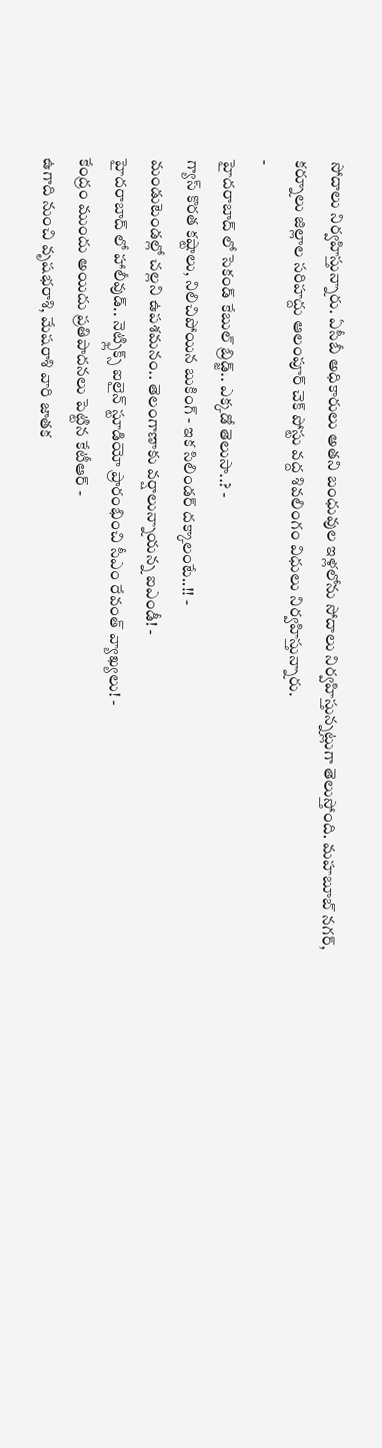సోదాలు నిర్వహిస్తున్నారు. ఏసీబీ అధికారులు అతని బంధువుల ఇళ్లలోను సోదాలు నిర్వహిస్తున్నట్లుగా తెలుస్తోంది. మహబూబ్ నగర్, కర్నూలు జిల్లాల సరిహద్దు ఆలంపూర్ చెక్ పోస్టు వద్ద శివలింగం విధులు నిర్వహిస్తున్నారు.
-
హైదరాబాద్ లో సెకండ్ కేబుల్ బ్రిడ్జ్.. ఎక్కడో తెలుసా..? -
గ్యాస్ కొరత కష్టాలు, నిలిచిపోయిన బుకింగ్ - ఇక సిలిండర్ దక్కాలంటే..!! -
మండుటెండల్లో చల్లని ఉపశమనం.. తెలంగాణాకు వర్షాలున్నాయన్న ఐఎండీ! -
హైదరాబాద్ లో హాలీవుడ్.. నెట్ఫ్లిక్స్ ఐలైన్ స్టూడియో ప్రారంభించి సీఎం రేవంత్ వ్యాఖ్యలు! -
కేంద్రం ముందు అయిదు ప్రతిపాదనలు పెట్టిన కేటీఆర్ -
ఉగాది నుంచి వృషభరాశి, మేషరాశి వారి జాతక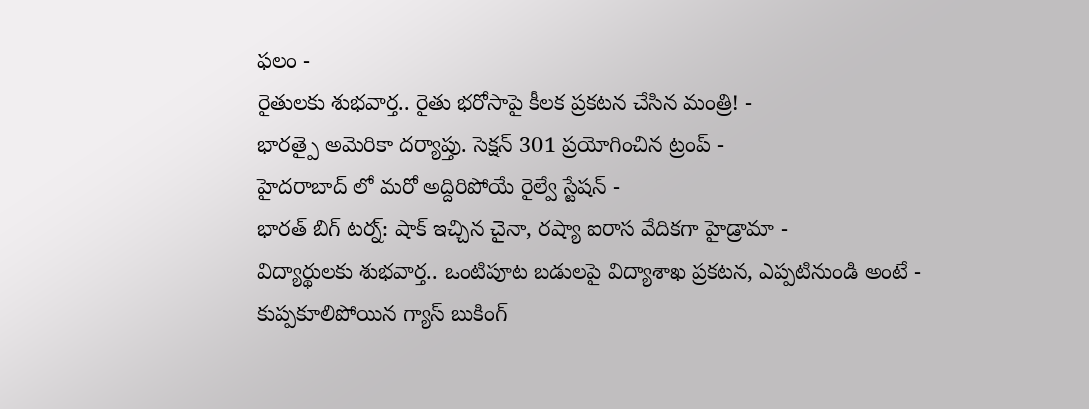ఫలం -
రైతులకు శుభవార్త.. రైతు భరోసాపై కీలక ప్రకటన చేసిన మంత్రి! -
భారత్పై అమెరికా దర్యాప్తు. సెక్షన్ 301 ప్రయోగించిన ట్రంప్ -
హైదరాబాద్ లో మరో అద్దిరిపోయే రైల్వే స్టేషన్ -
భారత్ బిగ్ టర్న్: షాక్ ఇచ్చిన చైనా, రష్యా ఐరాస వేదికగా హైడ్రామా -
విద్యార్థులకు శుభవార్త.. ఒంటిపూట బడులపై విద్యాశాఖ ప్రకటన, ఎప్పటినుండి అంటే -
కుప్పకూలిపోయిన గ్యాస్ బుకింగ్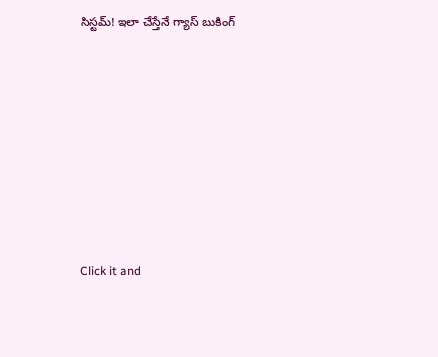సిస్టమ్! ఇలా చేస్తేనే గ్యాస్ బుకింగ్












Click it and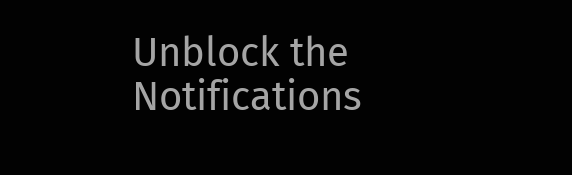Unblock the Notifications